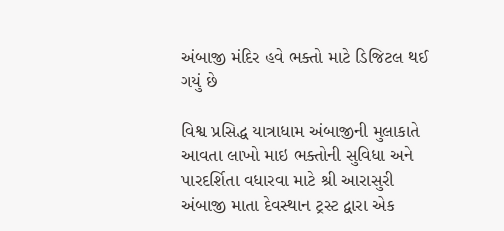અંબાજી મંદિર હવે ભક્તો માટે ડિજિટલ થઈ ગયું છે

વિશ્વ પ્રસિદ્ધ યાત્રાધામ અંબાજીની મુલાકાતે આવતા લાખો માઇ ભક્તોની સુવિધા અને પારદર્શિતા વધારવા માટે શ્રી આરાસુરી અંબાજી માતા દેવસ્થાન ટ્રસ્ટ દ્વારા એક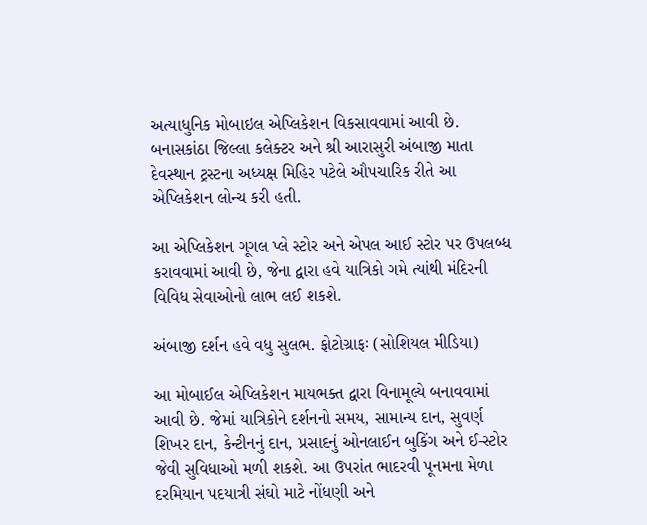અત્યાધુનિક મોબાઇલ એપ્લિકેશન વિકસાવવામાં આવી છે. બનાસકાંઠા જિલ્લા કલેક્ટર અને શ્રી આરાસુરી અંબાજી માતા દેવસ્થાન ટ્રસ્ટના અધ્યક્ષ મિહિર પટેલે ઔપચારિક રીતે આ એપ્લિકેશન લોન્ચ કરી હતી.

આ એપ્લિકેશન ગૂગલ પ્લે સ્ટોર અને એપલ આઈ સ્ટોર પર ઉપલબ્ધ કરાવવામાં આવી છે, જેના દ્વારા હવે યાત્રિકો ગમે ત્યાંથી મંદિરની વિવિધ સેવાઓનો લાભ લઈ શકશે.

અંબાજી દર્શન હવે વધુ સુલભ. ફોટોગ્રાફઃ (સોશિયલ મીડિયા)

આ મોબાઈલ એપ્લિકેશન માયભક્ત દ્વારા વિનામૂલ્યે બનાવવામાં આવી છે. જેમાં યાત્રિકોને દર્શનનો સમય, સામાન્ય દાન, સુવર્ણ શિખર દાન, કેન્ટીનનું દાન, પ્રસાદનું ઓનલાઈન બુકિંગ અને ઈ-સ્ટોર જેવી સુવિધાઓ મળી શકશે. આ ઉપરાંત ભાદરવી પૂનમના મેળા દરમિયાન પદયાત્રી સંઘો માટે નોંધણી અને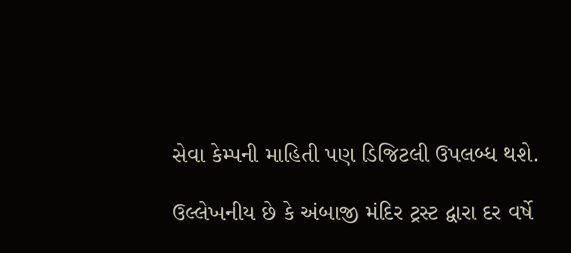સેવા કેમ્પની માહિતી પણ ડિજિટલી ઉપલબ્ધ થશે.

ઉલ્લેખનીય છે કે અંબાજી મંદિર ટ્રસ્ટ દ્વારા દર વર્ષે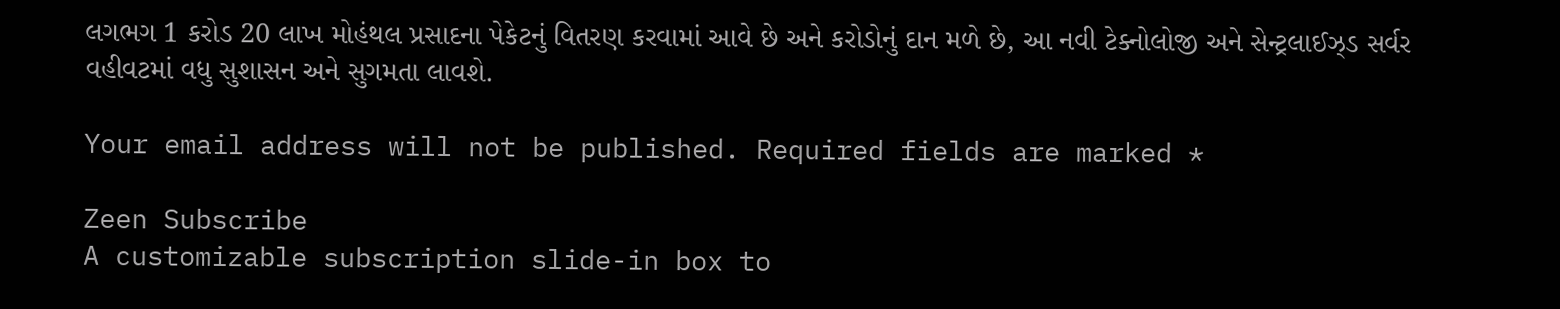લગભગ 1 કરોડ 20 લાખ મોહંથલ પ્રસાદના પેકેટનું વિતરણ કરવામાં આવે છે અને કરોડોનું દાન મળે છે, આ નવી ટેક્નોલોજી અને સેન્ટ્રલાઈઝ્ડ સર્વર વહીવટમાં વધુ સુશાસન અને સુગમતા લાવશે.

Your email address will not be published. Required fields are marked *

Zeen Subscribe
A customizable subscription slide-in box to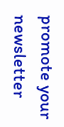promote your newsletter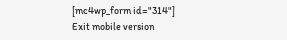[mc4wp_form id="314"]
Exit mobile version